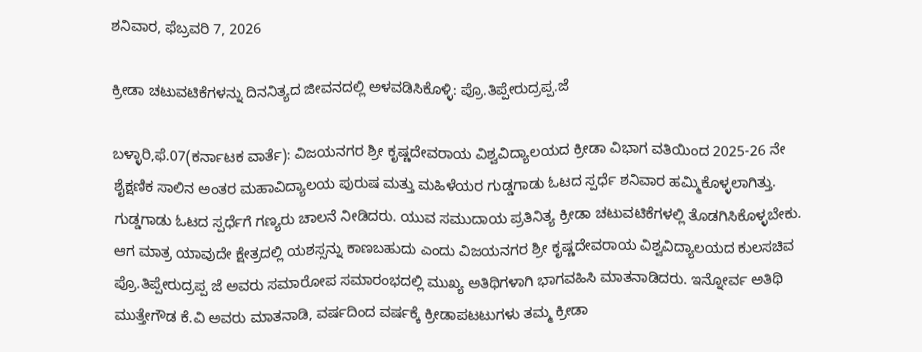ಶನಿವಾರ, ಫೆಬ್ರವರಿ 7, 2026

ಕ್ರೀಡಾ ಚಟುವಟಿಕೆಗಳನ್ನು ದಿನನಿತ್ಯದ ಜೀವನದಲ್ಲಿ ಅಳವಡಿಸಿಕೊಳ್ಳಿ: ಪ್ರೊ.ತಿಪ್ಪೇರುದ್ರಪ್ಪ.ಜೆ

ಬಳ್ಳಾರಿ,ಫೆ.07(ಕರ್ನಾಟಕ ವಾರ್ತೆ): ವಿಜಯನಗರ ಶ್ರೀ ಕೃಷ್ಣದೇವರಾಯ ವಿಶ್ವವಿದ್ಯಾಲಯದ ಕ್ರೀಡಾ ವಿಭಾಗ ವತಿಯಿಂದ 2025-26 ನೇ ಶೈಕ್ಷಣಿಕ ಸಾಲಿನ ಅಂತರ ಮಹಾವಿದ್ಯಾಲಯ ಪುರುಷ ಮತ್ತು ಮಹಿಳೆಯರ ಗುಡ್ಡಗಾಡು ಓಟದ ಸ್ಪರ್ಧೆ ಶನಿವಾರ ಹಮ್ಮಿಕೊಳ್ಳಲಾಗಿತ್ತು. ಗುಡ್ಡಗಾಡು ಓಟದ ಸ್ಪರ್ಧೆಗೆ ಗಣ್ಯರು ಚಾಲನೆ ನೀಡಿದರು. ಯುವ ಸಮುದಾಯ ಪ್ರತಿನಿತ್ಯ ಕ್ರೀಡಾ ಚಟುವಟಿಕೆಗಳಲ್ಲಿ ತೊಡಗಿಸಿಕೊಳ್ಳಬೇಕು. ಆಗ ಮಾತ್ರ ಯಾವುದೇ ಕ್ಷೇತ್ರದಲ್ಲಿ ಯಶಸ್ಸನ್ನು ಕಾಣಬಹುದು ಎಂದು ವಿಜಯನಗರ ಶ್ರೀ ಕೃಷ್ಣದೇವರಾಯ ವಿಶ್ವವಿದ್ಯಾಲಯದ ಕುಲಸಚಿವ ಪ್ರೊ.ತಿಪ್ಪೇರುದ್ರಪ್ಪ ಜೆ ಅವರು ಸಮಾರೋಪ ಸಮಾರಂಭದಲ್ಲಿ ಮುಖ್ಯ ಅತಿಥಿಗಳಾಗಿ ಭಾಗವಹಿಸಿ ಮಾತನಾಡಿದರು. ಇನ್ನೋರ್ವ ಅತಿಥಿ ಮುತ್ತೇಗೌಡ ಕೆ.ವಿ ಅವರು ಮಾತನಾಡಿ, ವರ್ಷದಿಂದ ವರ್ಷಕ್ಕೆ ಕ್ರೀಡಾಪಟಟುಗಳು ತಮ್ಮ ಕ್ರೀಡಾ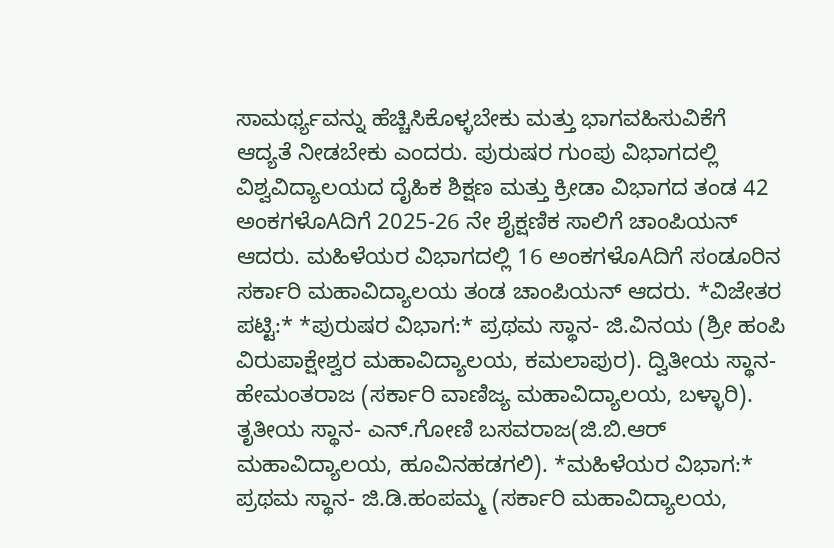ಸಾಮರ್ಥ್ಯವನ್ನು ಹೆಚ್ಚಿಸಿಕೊಳ್ಳಬೇಕು ಮತ್ತು ಭಾಗವಹಿಸುವಿಕೆಗೆ ಆದ್ಯತೆ ನೀಡಬೇಕು ಎಂದರು. ಪುರುಷರ ಗುಂಪು ವಿಭಾಗದಲ್ಲಿ ವಿಶ್ವವಿದ್ಯಾಲಯದ ದೈಹಿಕ ಶಿಕ್ಷಣ ಮತ್ತು ಕ್ರೀಡಾ ವಿಭಾಗದ ತಂಡ 42 ಅಂಕಗಳೊAದಿಗೆ 2025-26 ನೇ ಶೈಕ್ಷಣಿಕ ಸಾಲಿಗೆ ಚಾಂಪಿಯನ್ ಆದರು. ಮಹಿಳೆಯರ ವಿಭಾಗದಲ್ಲಿ 16 ಅಂಕಗಳೊAದಿಗೆ ಸಂಡೂರಿನ ಸರ್ಕಾರಿ ಮಹಾವಿದ್ಯಾಲಯ ತಂಡ ಚಾಂಪಿಯನ್ ಆದರು. *ವಿಜೇತರ ಪಟ್ಟಿ:* *ಪುರುಷರ ವಿಭಾಗ:* ಪ್ರಥಮ ಸ್ಥಾನ- ಜಿ.ವಿನಯ (ಶ್ರೀ ಹಂಪಿ ವಿರುಪಾಕ್ಷೇಶ್ವರ ಮಹಾವಿದ್ಯಾಲಯ, ಕಮಲಾಪುರ). ದ್ವಿತೀಯ ಸ್ಥಾನ- ಹೇಮಂತರಾಜ (ಸರ್ಕಾರಿ ವಾಣಿಜ್ಯ ಮಹಾವಿದ್ಯಾಲಯ, ಬಳ್ಳಾರಿ). ತೃತೀಯ ಸ್ಥಾನ- ಎನ್.ಗೋಣಿ ಬಸವರಾಜ(ಜಿ.ಬಿ.ಆರ್ ಮಹಾವಿದ್ಯಾಲಯ, ಹೂವಿನಹಡಗಲಿ). *ಮಹಿಳೆಯರ ವಿಭಾಗ:* ಪ್ರಥಮ ಸ್ಥಾನ- ಜಿ.ಡಿ.ಹಂಪಮ್ಮ (ಸರ್ಕಾರಿ ಮಹಾವಿದ್ಯಾಲಯ,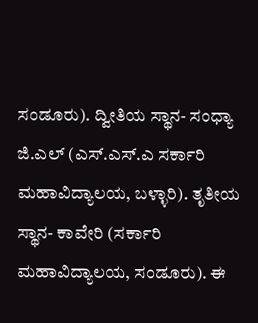ಸಂಡೂರು). ದ್ವೀತಿಯ ಸ್ಥಾನ- ಸಂಧ್ಯಾ ಜಿ.ಎಲ್ (ಎಸ್.ಎಸ್.ಎ ಸರ್ಕಾರಿ ಮಹಾವಿದ್ಯಾಲಯ, ಬಳ್ಳಾರಿ). ತೃತೀಯ ಸ್ಥಾನ- ಕಾವೇರಿ (ಸರ್ಕಾರಿ ಮಹಾವಿದ್ಯಾಲಯ, ಸಂಡೂರು). ಈ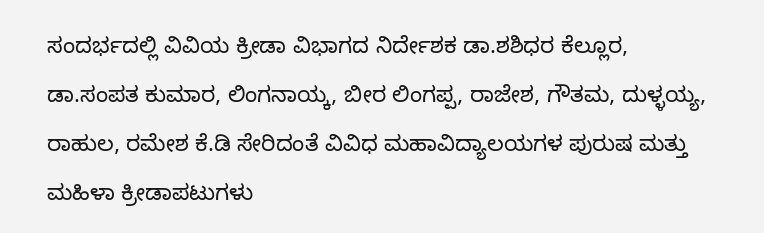ಸಂದರ್ಭದಲ್ಲಿ ವಿವಿಯ ಕ್ರೀಡಾ ವಿಭಾಗದ ನಿರ್ದೇಶಕ ಡಾ.ಶಶಿಧರ ಕೆಲ್ಲೂರ, ಡಾ.ಸಂಪತ ಕುಮಾರ, ಲಿಂಗನಾಯ್ಕ, ಬೀರ ಲಿಂಗಪ್ಪ, ರಾಜೇಶ, ಗೌತಮ, ದುಳ್ಳಯ್ಯ, ರಾಹುಲ, ರಮೇಶ ಕೆ.ಡಿ ಸೇರಿದಂತೆ ವಿವಿಧ ಮಹಾವಿದ್ಯಾಲಯಗಳ ಪುರುಷ ಮತ್ತು ಮಹಿಳಾ ಕ್ರೀಡಾಪಟುಗಳು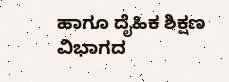ಹಾಗೂ ದೈಹಿಕ ಶಿಕ್ಷಣ ವಿಭಾಗದ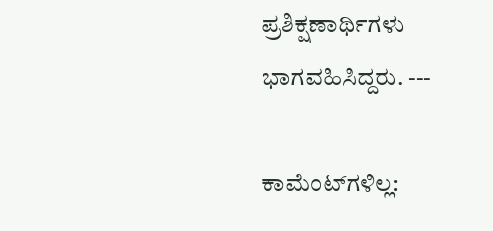ಪ್ರಶಿಕ್ಷಣಾರ್ಥಿಗಳು ಭಾಗವಹಿಸಿದ್ದರು. ---

ಕಾಮೆಂಟ್‌ಗಳಿಲ್ಲ: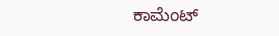ಕಾಮೆಂಟ್‌‌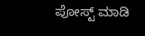ಪೋಸ್ಟ್‌ ಮಾಡಿ